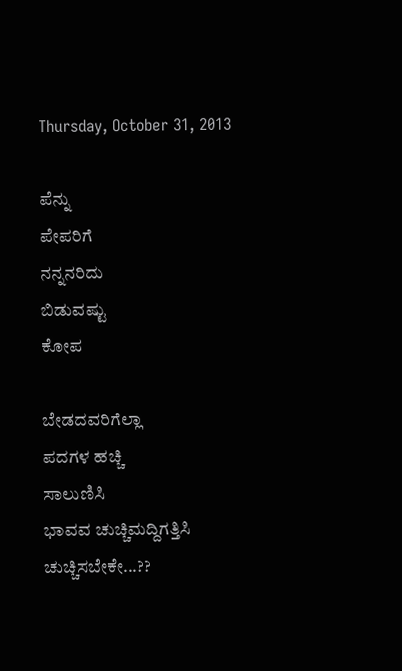Thursday, October 31, 2013

ಪೆನ್ನು
ಪೇಪರಿಗೆ
ನನ್ನನರಿದು
ಬಿಡುವಷ್ಟು
ಕೋಪ

ಬೇಡದವರಿಗೆಲ್ಲಾ
ಪದಗಳ ಹಚ್ಚಿ
ಸಾಲುಣಿಸಿ
ಭಾವವ ಚುಚ್ಚಿಮದ್ದಿಗತ್ತಿಸಿ
ಚುಚ್ಚಿಸಬೇಕೇ...??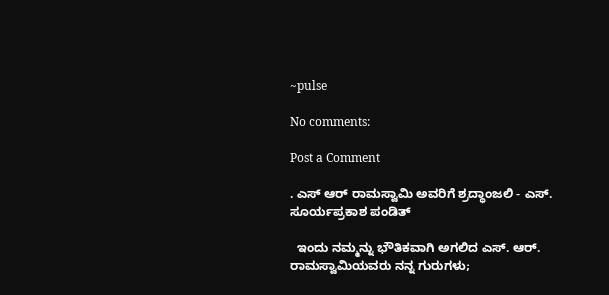~pulse

No comments:

Post a Comment

. ಎಸ್ ಆರ್ ರಾಮಸ್ವಾಮಿ ಅವರಿಗೆ ಶ್ರದ್ಧಾಂಜಲಿ - ಎಸ್‌. ಸೂರ್ಯಪ್ರಕಾಶ ಪಂಡಿತ್

  ಇಂದು ನಮ್ಮನ್ನು ಭೌತಿಕವಾಗಿ ಅಗಲಿದ ಎಸ್‌. ಆರ್. ರಾಮಸ್ವಾಮಿಯವರು ನನ್ನ ಗುರುಗಳು;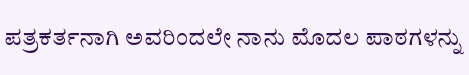ಪತ್ರಕರ್ತನಾಗಿ ಅವರಿಂದಲೇ ನಾನು ಮೊದಲ ಪಾಠಗಳನ್ನು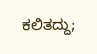ಕಲಿತದ್ದು;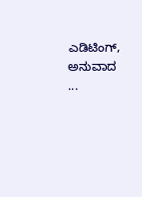ಎಡಿಟಿಂಗ್, ಅನುವಾದ ...